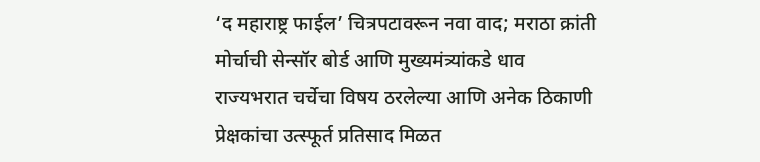‘द महाराष्ट्र फाईल’ चित्रपटावरून नवा वाद; मराठा क्रांती मोर्चाची सेन्सॉर बोर्ड आणि मुख्यमंत्र्यांकडे धाव
राज्यभरात चर्चेचा विषय ठरलेल्या आणि अनेक ठिकाणी प्रेक्षकांचा उत्स्फूर्त प्रतिसाद मिळत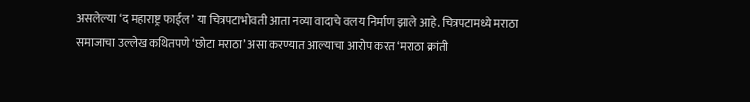असलेल्या ‘द महाराष्ट्र फाईल’ या चित्रपटाभोवती आता नव्या वादाचे वलय निर्माण झाले आहे. चित्रपटामध्ये मराठा समाजाचा उल्लेख कथितपणे ‘छोटा मराठा’ असा करण्यात आल्याचा आरोप करत ‘मराठा क्रांती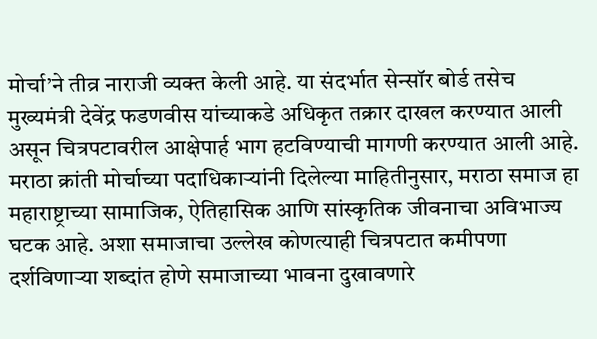मोर्चा’ने तीव्र नाराजी व्यक्त केली आहे. या संदर्भात सेन्सॉर बोर्ड तसेच मुख्यमंत्री देवेंद्र फडणवीस यांच्याकडे अधिकृत तक्रार दाखल करण्यात आली असून चित्रपटावरील आक्षेपार्ह भाग हटविण्याची मागणी करण्यात आली आहे.
मराठा क्रांती मोर्चाच्या पदाधिकाऱ्यांनी दिलेल्या माहितीनुसार, मराठा समाज हा महाराष्ट्राच्या सामाजिक, ऐतिहासिक आणि सांस्कृतिक जीवनाचा अविभाज्य घटक आहे. अशा समाजाचा उल्लेख कोणत्याही चित्रपटात कमीपणा दर्शविणाऱ्या शब्दांत होणे समाजाच्या भावना दुखावणारे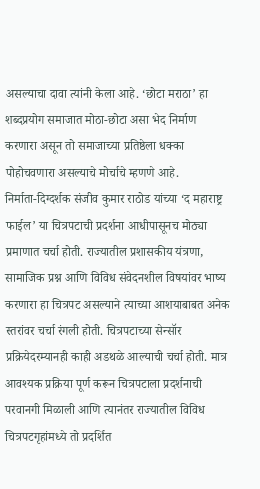असल्याचा दावा त्यांनी केला आहे. ‘छोटा मराठा’ हा शब्दप्रयोग समाजात मोठा-छोटा असा भेद निर्माण करणारा असून तो समाजाच्या प्रतिष्ठेला धक्का पोहोचवणारा असल्याचे मोर्चाचे म्हणणे आहे.
निर्माता-दिग्दर्शक संजीव कुमार राठोड यांच्या ‘द महाराष्ट्र फाईल’ या चित्रपटाची प्रदर्शना आधीपासूनच मोठ्या प्रमाणात चर्चा होती. राज्यातील प्रशासकीय यंत्रणा, सामाजिक प्रश्न आणि विविध संवेदनशील विषयांवर भाष्य करणारा हा चित्रपट असल्याने त्याच्या आशयाबाबत अनेक स्तरांवर चर्चा रंगली होती. चित्रपटाच्या सेन्सॉर प्रक्रियेदरम्यानही काही अडथळे आल्याची चर्चा होती. मात्र आवश्यक प्रक्रिया पूर्ण करून चित्रपटाला प्रदर्शनाची परवानगी मिळाली आणि त्यानंतर राज्यातील विविध चित्रपटगृहांमध्ये तो प्रदर्शित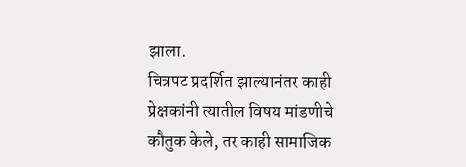झाला.
चित्रपट प्रदर्शित झाल्यानंतर काही प्रेक्षकांनी त्यातील विषय मांडणीचे कौतुक केले, तर काही सामाजिक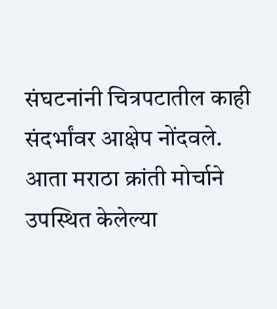संघटनांनी चित्रपटातील काही संदर्भांवर आक्षेप नोंदवले. आता मराठा क्रांती मोर्चाने उपस्थित केलेल्या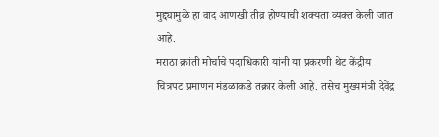मुद्द्यामुळे हा वाद आणखी तीव्र होण्याची शक्यता व्यक्त केली जात आहे.
मराठा क्रांती मोर्चाचे पदाधिकारी यांनी या प्रकरणी थेट केंद्रीय चित्रपट प्रमाणन मंडळाकडे तक्रार केली आहे. तसेच मुख्यमंत्री देवेंद्र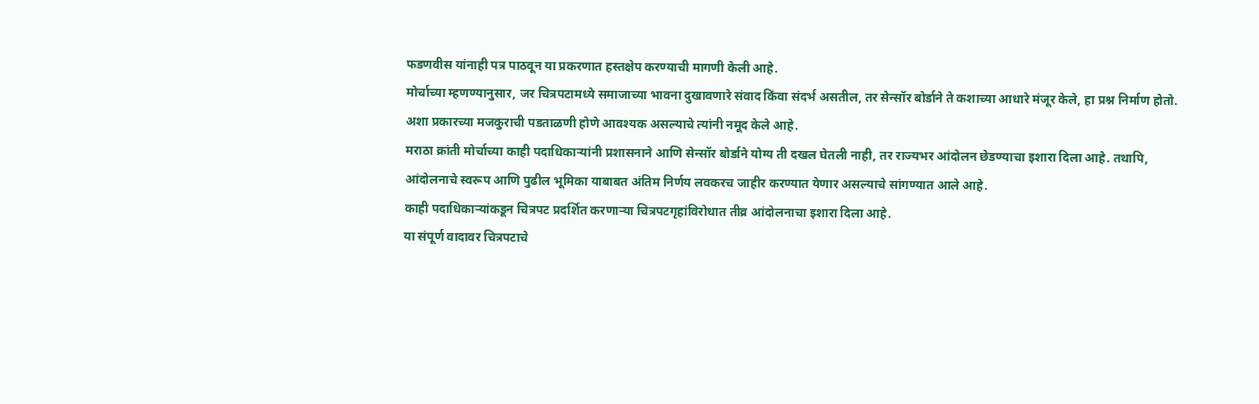फडणवीस यांनाही पत्र पाठवून या प्रकरणात हस्तक्षेप करण्याची मागणी केली आहे.
मोर्चाच्या म्हणण्यानुसार, जर चित्रपटामध्ये समाजाच्या भावना दुखावणारे संवाद किंवा संदर्भ असतील, तर सेन्सॉर बोर्डाने ते कशाच्या आधारे मंजूर केले, हा प्रश्न निर्माण होतो. अशा प्रकारच्या मजकुराची पडताळणी होणे आवश्यक असल्याचे त्यांनी नमूद केले आहे.
मराठा क्रांती मोर्चाच्या काही पदाधिकाऱ्यांनी प्रशासनाने आणि सेन्सॉर बोर्डाने योग्य ती दखल घेतली नाही, तर राज्यभर आंदोलन छेडण्याचा इशारा दिला आहे. तथापि, आंदोलनाचे स्वरूप आणि पुढील भूमिका याबाबत अंतिम निर्णय लवकरच जाहीर करण्यात येणार असल्याचे सांगण्यात आले आहे.
काही पदाधिकाऱ्यांकडून चित्रपट प्रदर्शित करणाऱ्या चित्रपटगृहांविरोधात तीव्र आंदोलनाचा इशारा दिला आहे.
या संपूर्ण वादावर चित्रपटाचे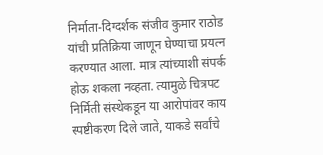निर्माता-दिग्दर्शक संजीव कुमार राठोड यांची प्रतिक्रिया जाणून घेण्याचा प्रयत्न करण्यात आला. मात्र त्यांच्याशी संपर्क होऊ शकला नव्हता. त्यामुळे चित्रपट निर्मिती संस्थेकडून या आरोपांवर काय स्पष्टीकरण दिले जाते, याकडे सर्वांचे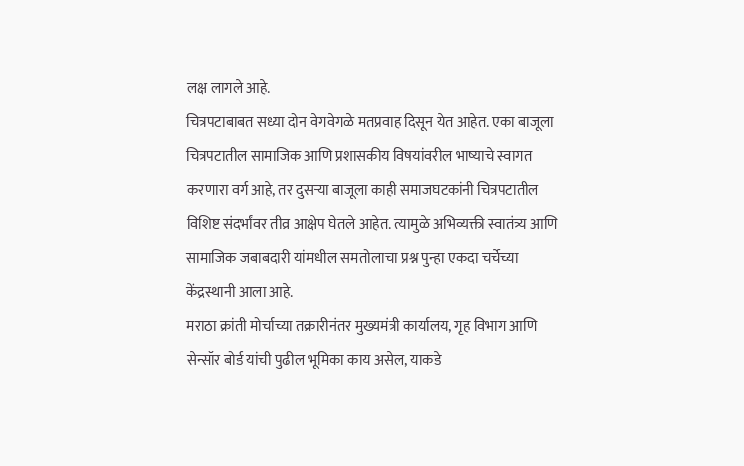लक्ष लागले आहे.
चित्रपटाबाबत सध्या दोन वेगवेगळे मतप्रवाह दिसून येत आहेत. एका बाजूला चित्रपटातील सामाजिक आणि प्रशासकीय विषयांवरील भाष्याचे स्वागत करणारा वर्ग आहे, तर दुसऱ्या बाजूला काही समाजघटकांनी चित्रपटातील विशिष्ट संदर्भांवर तीव्र आक्षेप घेतले आहेत. त्यामुळे अभिव्यक्ती स्वातंत्र्य आणि सामाजिक जबाबदारी यांमधील समतोलाचा प्रश्न पुन्हा एकदा चर्चेच्या केंद्रस्थानी आला आहे.
मराठा क्रांती मोर्चाच्या तक्रारीनंतर मुख्यमंत्री कार्यालय, गृह विभाग आणि सेन्सॉर बोर्ड यांची पुढील भूमिका काय असेल, याकडे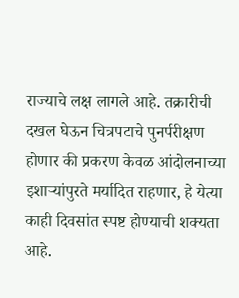राज्याचे लक्ष लागले आहे. तक्रारीची दखल घेऊन चित्रपटाचे पुनर्परीक्षण होणार की प्रकरण केवळ आंदोलनाच्या इशाऱ्यांपुरते मर्यादित राहणार, हे येत्या काही दिवसांत स्पष्ट होण्याची शक्यता आहे.